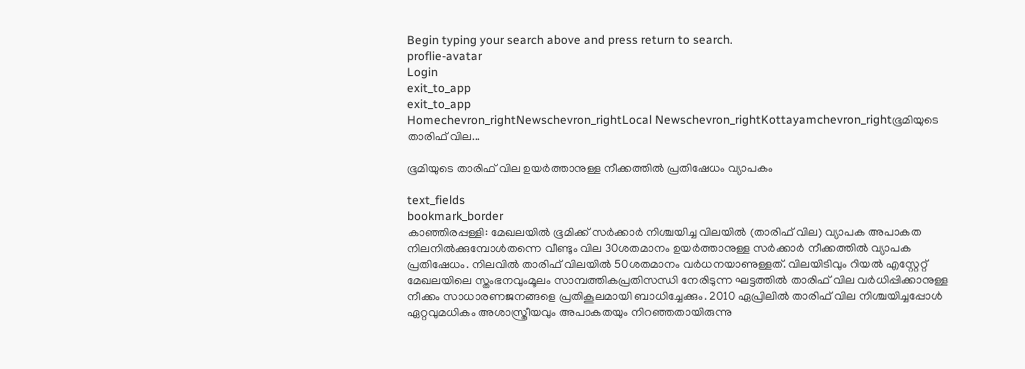Begin typing your search above and press return to search.
proflie-avatar
Login
exit_to_app
exit_to_app
Homechevron_rightNewschevron_rightLocal Newschevron_rightKottayamchevron_rightഭൂമിയുടെ താരിഫ് വില...

ഭൂമിയുടെ താരിഫ് വില ഉയര്‍ത്താനുള്ള നീക്കത്തില്‍ പ്രതിഷേധം വ്യാപകം

text_fields
bookmark_border
കാഞ്ഞിരപ്പള്ളി: മേഖലയില്‍ ഭൂമിക്ക് സര്‍ക്കാര്‍ നിശ്ചയിച്ച വിലയില്‍ (താരിഫ് വില) വ്യാപക അപാകത നിലനില്‍ക്കുമ്പോള്‍തന്നെ വീണ്ടും വില 30ശതമാനം ഉയര്‍ത്താനുള്ള സര്‍ക്കാര്‍ നീക്കത്തില്‍ വ്യാപക പ്രതിഷേധം. നിലവില്‍ താരിഫ് വിലയില്‍ 50ശതമാനം വര്‍ധനയാണുള്ളത്. വിലയിടിവും റിയല്‍ എസ്റ്റേറ്റ് മേഖലയിലെ സ്തംഭനവുംമൂലം സാമ്പത്തികപ്രതിസന്ധി നേരിടുന്ന ഘട്ടത്തില്‍ താരിഫ് വില വര്‍ധിപ്പിക്കാനുള്ള നീക്കം സാധാരണജനങ്ങളെ പ്രതികൂലമായി ബാധിച്ചേക്കും. 2010 ഏപ്രിലില്‍ താരിഫ് വില നിശ്ചയിച്ചപ്പോള്‍ ഏറ്റവുമധികം അശാസ്ത്രീയവും അപാകതയും നിറഞ്ഞതായിരുന്നു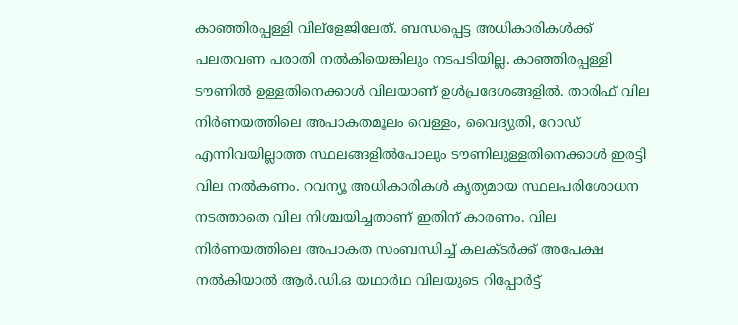കാഞ്ഞിരപ്പള്ളി വില്ളേജിലേത്. ബന്ധപ്പെട്ട അധികാരികള്‍ക്ക് പലതവണ പരാതി നല്‍കിയെങ്കിലും നടപടിയില്ല. കാഞ്ഞിരപ്പള്ളി ടൗണില്‍ ഉള്ളതിനെക്കാള്‍ വിലയാണ് ഉള്‍പ്രദേശങ്ങളില്‍. താരിഫ് വില നിര്‍ണയത്തിലെ അപാകതമൂലം വെള്ളം, വൈദ്യുതി, റോഡ് എന്നിവയില്ലാത്ത സ്ഥലങ്ങളില്‍പോലും ടൗണിലുള്ളതിനെക്കാള്‍ ഇരട്ടി വില നല്‍കണം. റവന്യൂ അധികാരികള്‍ കൃത്യമായ സ്ഥലപരിശോധന നടത്താതെ വില നിശ്ചയിച്ചതാണ് ഇതിന് കാരണം. വില നിര്‍ണയത്തിലെ അപാകത സംബന്ധിച്ച് കലക്ടര്‍ക്ക് അപേക്ഷ നല്‍കിയാല്‍ ആര്‍.ഡി.ഒ യഥാര്‍ഥ വിലയുടെ റിപ്പോര്‍ട്ട്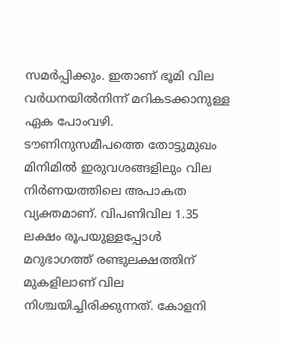സമര്‍പ്പിക്കും. ഇതാണ് ഭൂമി വില വര്‍ധനയില്‍നിന്ന് മറികടക്കാനുള്ള ഏക പോംവഴി. ടൗണിനുസമീപത്തെ തോട്ടുമുഖം മിനിമില്‍ ഇരുവശങ്ങളിലും വില നിര്‍ണയത്തിലെ അപാകത വ്യക്തമാണ്. വിപണിവില 1.35 ലക്ഷം രൂപയുള്ളപ്പോള്‍ മറുഭാഗത്ത് രണ്ടുലക്ഷത്തിന് മുകളിലാണ് വില നിശ്ചയിച്ചിരിക്കുന്നത്. കോളനി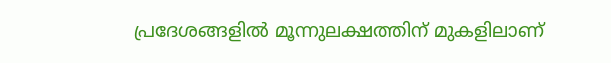പ്രദേശങ്ങളില്‍ മൂന്നുലക്ഷത്തിന് മുകളിലാണ്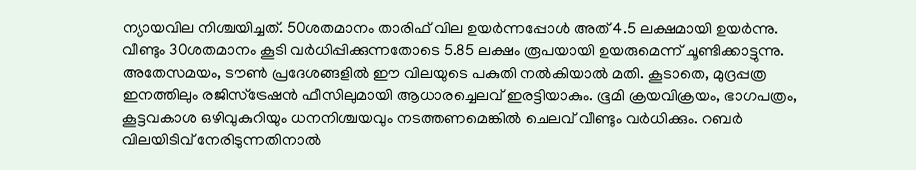ന്യായവില നിശ്ചയിച്ചത്. 50ശതമാനം താരിഫ് വില ഉയര്‍ന്നപ്പോള്‍ അത് 4.5 ലക്ഷമായി ഉയര്‍ന്നു. വീണ്ടും 30ശതമാനം കൂടി വര്‍ധിപ്പിക്കുന്നതോടെ 5.85 ലക്ഷം രൂപയായി ഉയരുമെന്ന് ചൂണ്ടിക്കാട്ടുന്നു. അതേസമയം, ടൗണ്‍ പ്രദേശങ്ങളില്‍ ഈ വിലയുടെ പകുതി നല്‍കിയാല്‍ മതി. കൂടാതെ, മുദ്രപ്പത്ര ഇനത്തിലും രജിസ്ട്രേഷന്‍ ഫീസിലുമായി ആധാരച്ചെലവ് ഇരട്ടിയാകും. ഭൂമി ക്രയവിക്രയം, ഭാഗപത്രം, കൂട്ടവകാശ ഒഴിവുകുറിയും ധനനിശ്ചയവും നടത്തണമെങ്കില്‍ ചെലവ് വീണ്ടും വര്‍ധിക്കും. റബര്‍ വിലയിടിവ് നേരിടുന്നതിനാല്‍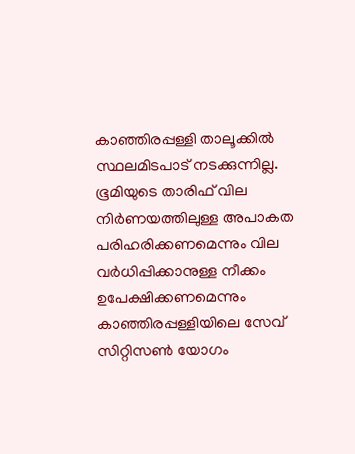കാഞ്ഞിരപ്പള്ളി താലൂക്കില്‍ സ്ഥലമിടപാട് നടക്കുന്നില്ല. ഭൂമിയുടെ താരിഫ് വില നിര്‍ണയത്തിലുള്ള അപാകത പരിഹരിക്കണമെന്നും വില വര്‍ധിപ്പിക്കാനുള്ള നീക്കം ഉപേക്ഷിക്കണമെന്നും കാഞ്ഞിരപ്പള്ളിയിലെ സേവ് സിറ്റിസണ്‍ യോഗം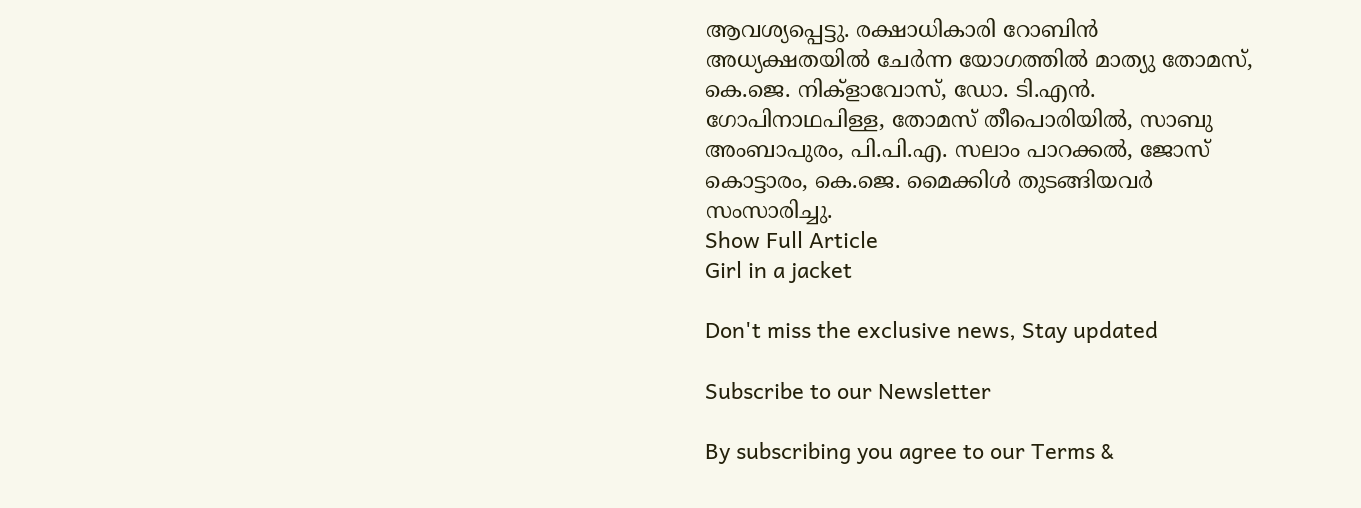ആവശ്യപ്പെട്ടു. രക്ഷാധികാരി റോബിന്‍ അധ്യക്ഷതയില്‍ ചേര്‍ന്ന യോഗത്തില്‍ മാത്യു തോമസ്, കെ.ജെ. നിക്ളാവോസ്, ഡോ. ടി.എന്‍. ഗോപിനാഥപിള്ള, തോമസ് തീപൊരിയില്‍, സാബു അംബാപുരം, പി.പി.എ. സലാം പാറക്കല്‍, ജോസ് കൊട്ടാരം, കെ.ജെ. മൈക്കിള്‍ തുടങ്ങിയവര്‍ സംസാരിച്ചു.
Show Full Article
Girl in a jacket

Don't miss the exclusive news, Stay updated

Subscribe to our Newsletter

By subscribing you agree to our Terms &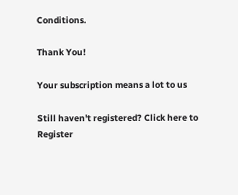Conditions.

Thank You!

Your subscription means a lot to us

Still haven't registered? Click here to Register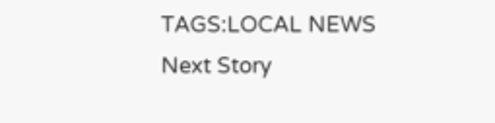TAGS:LOCAL NEWS
Next Story